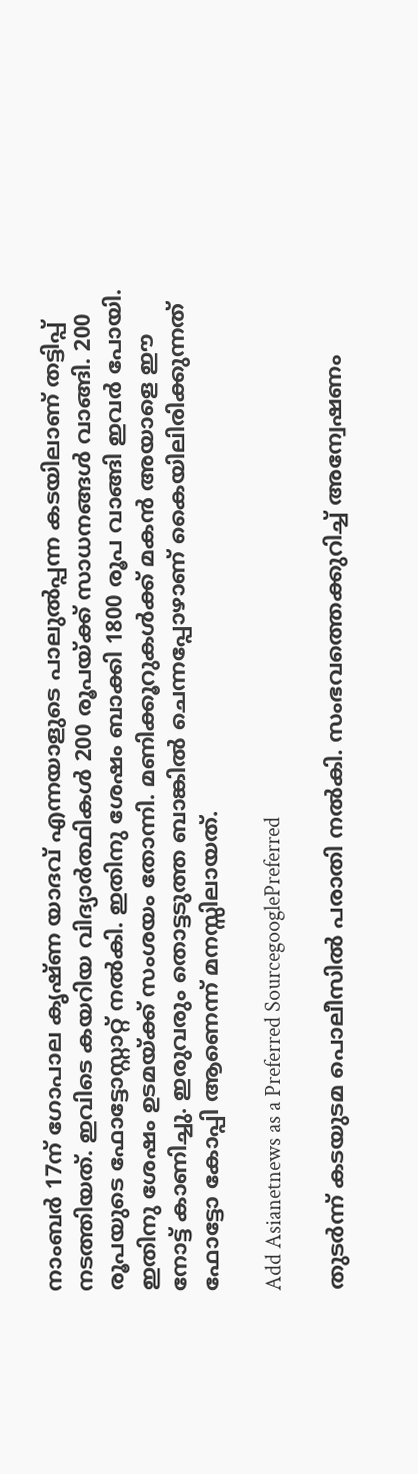നാംബര്‍ 17ന് ഗോപാല കൃഷ്ണ യാദവ് എന്നയാളുടെ പാലുല്‍പ്പന്ന കടയിലാണ് തട്ടിപ്പ് നടത്തിയത്. ഇവിടെ കയറിയ വിദ്യാര്‍ത്ഥികള്‍ 200 രൂപയ്ക്ക് സാധനങ്ങള്‍ വാങ്ങി. 200 രൂപയുടെ ഫോട്ടോസ്റ്റാറ്റ് നല്‍കി. ഇതിനു ശേഷം ബാക്കി 1800 രൂപ വാങ്ങി ഇവര്‍ പോയി. ഇതിനു ശേഷം ഉടമയ്ക്ക് സംശയം തോന്നി. മണിക്കൂറുകള്‍ക്ക് മകന്‍ അയാളെ ഈ നോട്ട് കാണിച്ചു. ഇരുവരും തൊട്ടടുത്ത ബാങ്കില്‍ ചെന്നപ്പോഴാണ് കൈയിലിരിക്കുന്നത് ഫോട്ടോ കോപ്പി ആണെന്ന് മനസ്സിലായത്.

Add Asianetnews as a Preferred SourcegooglePreferred

തുടര്‍ന്ന് കടയുടമ പൊലീസില്‍ പരാതി നല്‍കി. സംഭവത്തെക്കുറിച്ച് അന്വേഷണം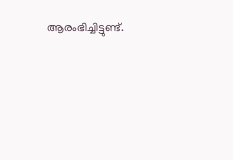ആരംഭിച്ചിട്ടുണ്ട്.